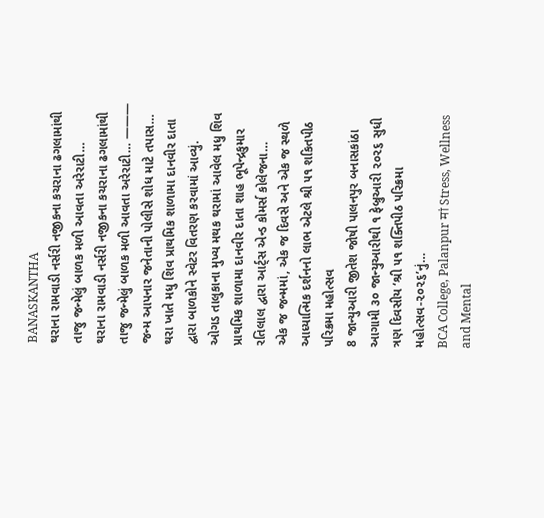BANASKANTHA
થરાના રામવાડી નર્સરી નજીકના કચરાના ઢગલામાંથી તાજુ જન્મેલું બાળક મળી આવતા અરેરાટી…
થરાના રામવાડી નર્સરી નજીકના કચરાના ઢગલામાંથી તાજુ જન્મેલું બાળક મળી આવતા અરેરાટી… ——— જન્મ આપનાર જનેતાની પોલીસે શોધ માટે તપાસ…
થરા ખાતે મધુ શિવ પ્રાથમિક શાળામા દાનવીર દાતા દ્વારા બાળકોને સ્વેટર વિતરણ કરવામાં આવ્યું.
ઓગડ તાલુકાના મુખ્ય મથક થરામાં આવેલ મધુ શિવ પ્રાથમિક શાળામા દાનવીર દાતા શાહ ભૂપેન્દ્રકુમાર રતિલાલ દ્વારા આર્ટ્સ એન્ડ કોમર્સ કોલેજના…
એક જ જન્મમાં, એક જ દિવસે અને એક જ સ્થળે આધ્યાત્મિક દર્શનનો લાભ એટલે શ્રી ૫૧ શકિતપીઠ પરિક્રમા મહોત્સવ
8 જાન્યુઆરી જીતેશ જોષી પાલનપુર બનાસકાંઠા આગામી ૩૦ જાન્યુઆરીથી ૧ ફેબ્રુઆરી ૨૦૨૬ સુધી ત્રણ દિવસીય ‘શ્રી ૫૧ શક્તિપીઠ પરિક્રમા મહોત્સવ-૨૦૨૬’નું…
BCA College, Palanpur मां Stress, Wellness and Mental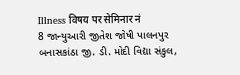Illness विषय पर सेमिनार नं
8 જાન્યુઆરી જીતેશ જોષી પાલનપુર બનાસકાંઠા જી. ડી. મોદી વિદ્યા સંકુલ,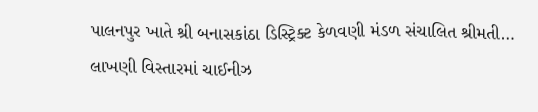પાલનપુર ખાતે શ્રી બનાસકાંઠા ડિસ્ટ્રિક્ટ કેળવણી મંડળ સંચાલિત શ્રીમતી…
લાખણી વિસ્તારમાં ચાઈનીઝ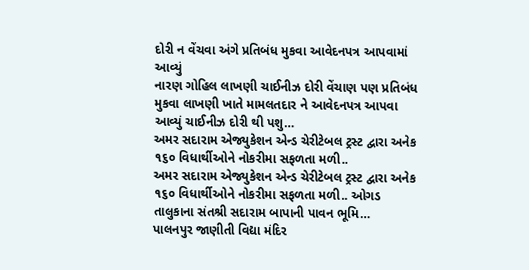દોરી ન વેંચવા અંગે પ્રતિબંધ મુકવા આવેદનપત્ર આપવામાં આવ્યું
નારણ ગોહિલ લાખણી ચાઈનીઝ દોરી વેંચાણ પણ પ્રતિબંધ મુકવા લાખણી ખાતે મામલતદાર ને આવેદનપત્ર આપવા આવ્યું ચાઈનીઝ દોરી થી પશુ…
અમર સદારામ એજ્યુકેશન એન્ડ ચેરીટેબલ ટ્રસ્ટ દ્વારા અનેક ૧૬૦ વિધાર્થીઓને નોકરીમા સફળતા મળી..
અમર સદારામ એજ્યુકેશન એન્ડ ચેરીટેબલ ટ્રસ્ટ દ્વારા અનેક ૧૬૦ વિધાર્થીઓને નોકરીમા સફળતા મળી.. ઓગડ તાલુકાના સંતશ્રી સદારામ બાપાની પાવન ભૂમિ…
પાલનપુર જાણીતી વિદ્યા મંદિર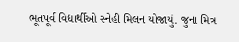ભૂતપૂર્વ વિદ્યાર્થીઓ સ્નેહી મિલન યોજાયું. જુના મિત્ર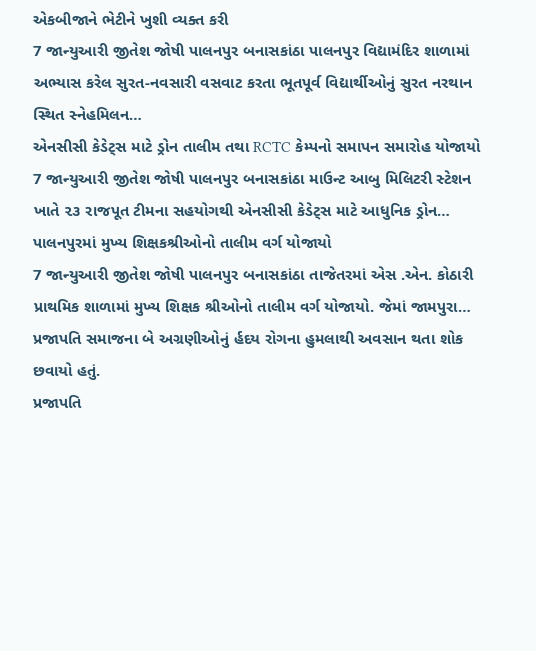એકબીજાને ભેટીને ખુશી વ્યક્ત કરી
7 જાન્યુઆરી જીતેશ જોષી પાલનપુર બનાસકાંઠા પાલનપુર વિદ્યામંદિર શાળામાં અભ્યાસ કરેલ સુરત-નવસારી વસવાટ કરતા ભૂતપૂર્વ વિદ્યાર્થીઓનું સુરત નરથાન સ્થિત સ્નેહમિલન…
એનસીસી કેડેટ્સ માટે ડ્રોન તાલીમ તથા RCTC કેમ્પનો સમાપન સમારોહ યોજાયો
7 જાન્યુઆરી જીતેશ જોષી પાલનપુર બનાસકાંઠા માઉન્ટ આબુ મિલિટરી સ્ટેશન ખાતે ૨૩ રાજપૂત ટીમના સહયોગથી એનસીસી કેડેટ્સ માટે આધુનિક ડ્રોન…
પાલનપુરમાં મુખ્ય શિક્ષકશ્રીઓનો તાલીમ વર્ગ યોજાયો
7 જાન્યુઆરી જીતેશ જોષી પાલનપુર બનાસકાંઠા તાજેતરમાં એસ .એન. કોઠારી પ્રાથમિક શાળામાં મુખ્ય શિક્ષક શ્રીઓનો તાલીમ વર્ગ યોજાયો. જેમાં જામપુરા…
પ્રજાપતિ સમાજના બે અગ્રણીઓનું ર્હદય રોગના હુમલાથી અવસાન થતા શોક છવાયો હતું.
પ્રજાપતિ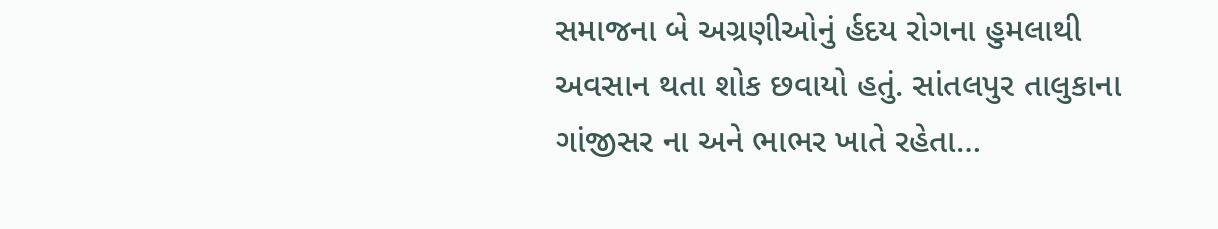સમાજના બે અગ્રણીઓનું ર્હદય રોગના હુમલાથી અવસાન થતા શોક છવાયો હતું. સાંતલપુર તાલુકાના ગાંજીસર ના અને ભાભર ખાતે રહેતા…